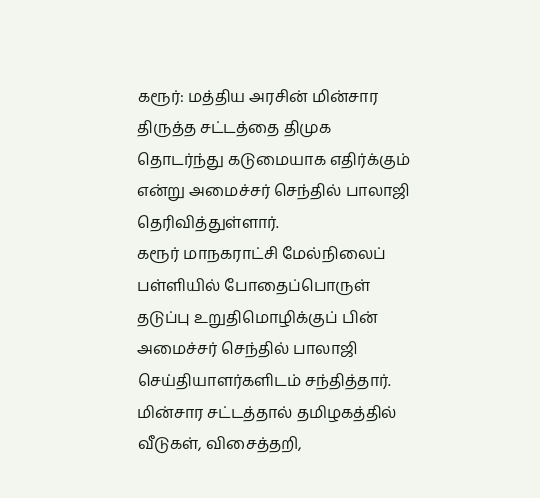கரூர்: மத்திய அரசின் மின்சார திருத்த சட்டத்தை திமுக தொடர்ந்து கடுமையாக எதிர்க்கும் என்று அமைச்சர் செந்தில் பாலாஜி தெரிவித்துள்ளார்.
கரூர் மாநகராட்சி மேல்நிலைப் பள்ளியில் போதைப்பொருள் தடுப்பு உறுதிமொழிக்குப் பின் அமைச்சர் செந்தில் பாலாஜி செய்தியாளர்களிடம் சந்தித்தார்.
மின்சார சட்டத்தால் தமிழகத்தில் வீடுகள், விசைத்தறி,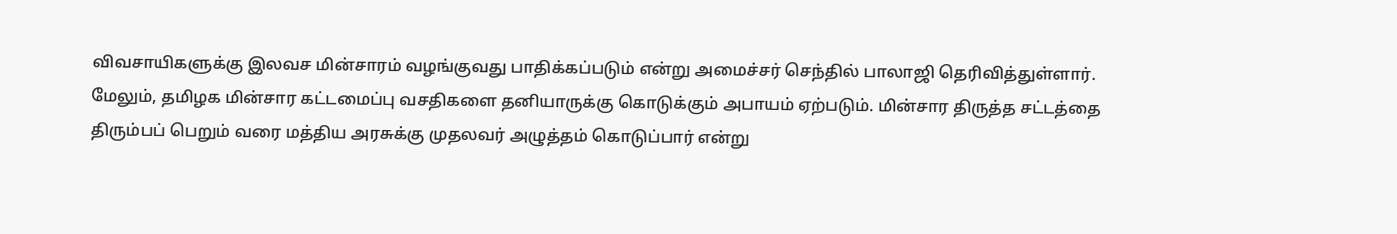விவசாயிகளுக்கு இலவச மின்சாரம் வழங்குவது பாதிக்கப்படும் என்று அமைச்சர் செந்தில் பாலாஜி தெரிவித்துள்ளார்.
மேலும், தமிழக மின்சார கட்டமைப்பு வசதிகளை தனியாருக்கு கொடுக்கும் அபாயம் ஏற்படும். மின்சார திருத்த சட்டத்தை திரும்பப் பெறும் வரை மத்திய அரசுக்கு முதலவர் அழுத்தம் கொடுப்பார் என்று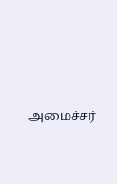அமைச்சர்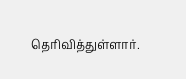தெரிவித்துள்ளார்.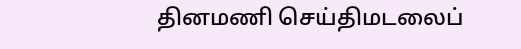தினமணி செய்திமடலைப்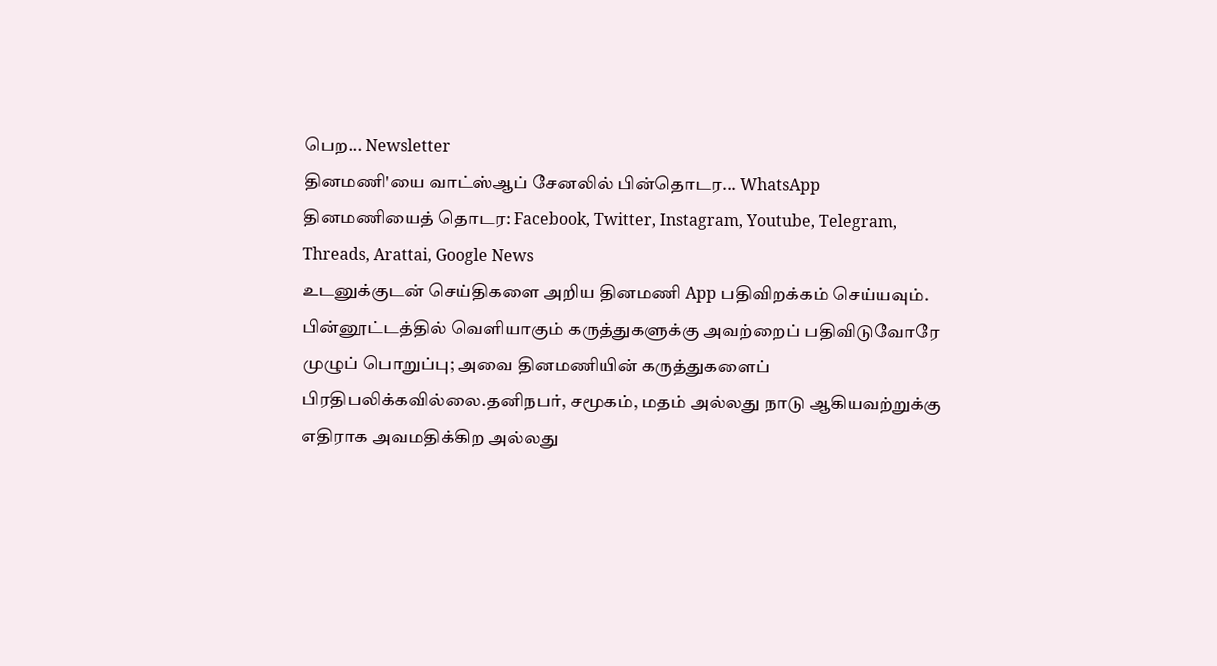பெற... Newsletter
தினமணி'யை வாட்ஸ்ஆப் சேனலில் பின்தொடர... WhatsApp
தினமணியைத் தொடர: Facebook, Twitter, Instagram, Youtube, Telegram, Threads, Arattai, Google News
உடனுக்குடன் செய்திகளை அறிய தினமணி App பதிவிறக்கம் செய்யவும்.
பின்னூட்டத்தில் வெளியாகும் கருத்துகளுக்கு அவற்றைப் பதிவிடுவோரே முழுப் பொறுப்பு; அவை தினமணியின் கருத்துகளைப் பிரதிபலிக்கவில்லை.தனிநபர், சமூகம், மதம் அல்லது நாடு ஆகியவற்றுக்கு எதிராக அவமதிக்கிற அல்லது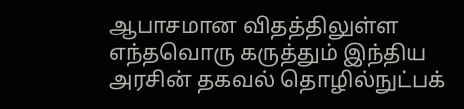ஆபாசமான விதத்திலுள்ள எந்தவொரு கருத்தும் இந்திய அரசின் தகவல் தொழில்நுட்பக்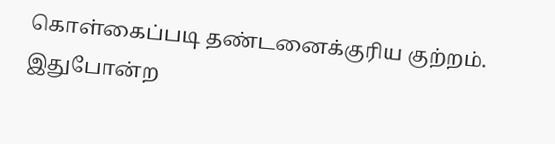கொள்கைப்படி தண்டனைக்குரிய குற்றம். இதுபோன்ற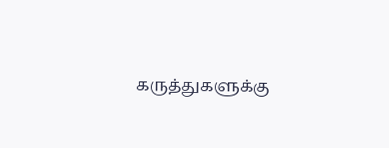கருத்துகளுக்கு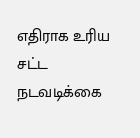எதிராக உரிய சட்ட நடவடிக்கை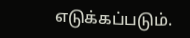எடுக்கப்படும்.